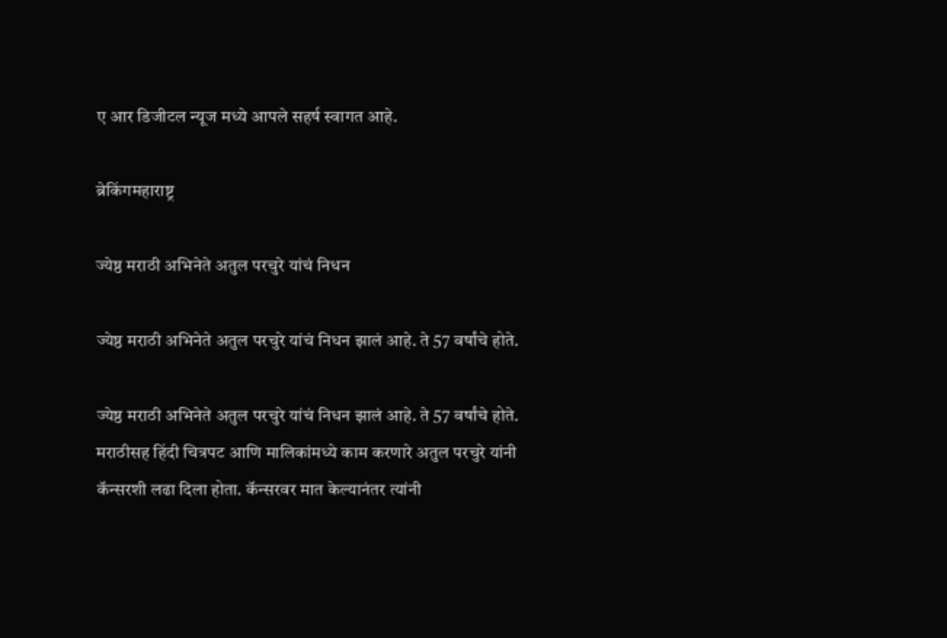ए आर डिजीटल न्यूज मध्ये आपले सहर्ष स्वागत आहे.

ब्रेकिंगमहाराष्ट्र

ज्येष्ठ मराठी अभिनेते अतुल परचुरे यांचं निधन

ज्येष्ठ मराठी अभिनेते अतुल परचुरे यांचं निधन झालं आहे. ते 57 वर्षांचे होते.

ज्येष्ठ मराठी अभिनेते अतुल परचुरे यांचं निधन झालं आहे. ते 57 वर्षांचे होते. मराठीसह हिंदी चित्रपट आणि मालिकांमध्ये काम करणारे अतुल परचुरे यांनी कॅन्सरशी लढा दिला होता. कॅन्सरवर मात केल्यानंतर त्यांनी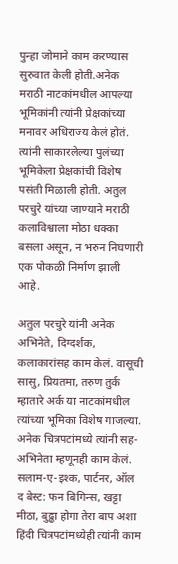पुन्हा जोमाने काम करण्यास सुरुवात केली होती.अनेक मराठी नाटकांमधील आपल्या भूमिकांनी त्यांनी प्रेक्षकांच्या मनावर अधिराज्य केलं होतं. त्यांनी साकारलेल्या पुलंच्या भूमिकेला प्रेक्षकांची विशेष पसंती मिळाली होती. अतुल परचुरे यांच्या जाण्याने मराठी कलाविश्वाला मोठा धक्का बसला असून, न भरुन निघणारी एक पोकळी निर्माण झाली आहे.

अतुल परचुरे यांनी अनेक अभिनेते, दिग्दर्शक, कलाकारांसह काम केलं. वासूची सासु, प्रियतमा, तरुण तुर्क म्हातारे अर्क या नाटकांमधील त्यांच्या भूमिका विशेष गाजल्या. अनेक चित्रपटांमध्ये त्यांनी सह-अभिनेता म्हणूनही काम केलं. सलाम-ए-इश्क, पार्टनर, ऑल द बेस्ट: फन बिगिन्स, खट्टा मीठा, बुढ्ढा होगा तेरा बाप अशा हिंदी चित्रपटांमध्येही त्यांनी काम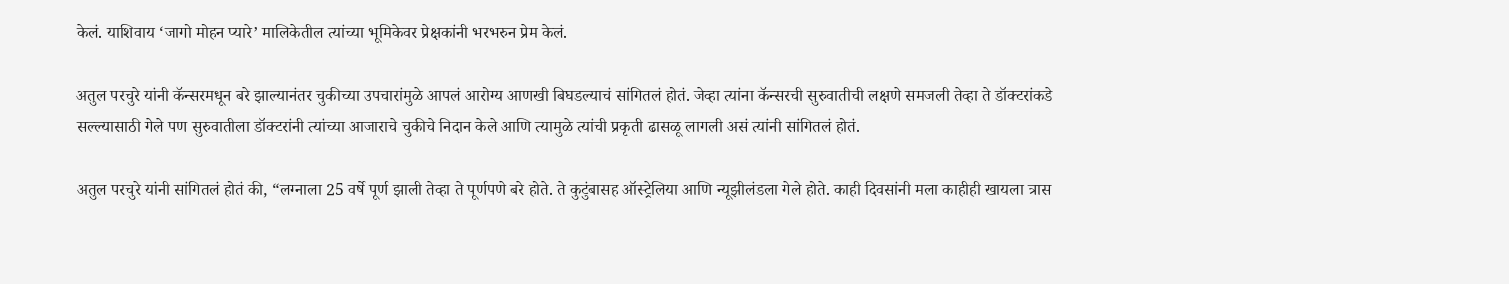केलं. याशिवाय ‘जागो मोहन प्यारे’ मालिकेतील त्यांच्या भूमिकेवर प्रेक्षकांनी भरभरुन प्रेम केलं.

अतुल परचुरे यांनी कॅन्सरमधून बरे झाल्यानंतर चुकीच्या उपचारांमुळे आपलं आरोग्य आणखी बिघडल्याचं सांगितलं होतं. जेव्हा त्यांना कॅन्सरची सुरुवातीची लक्षणे समजली तेव्हा ते डॉक्टरांकडे सल्ल्यासाठी गेले पण सुरुवातीला डॉक्टरांनी त्यांच्या आजाराचे चुकीचे निदान केले आणि त्यामुळे त्यांची प्रकृती ढासळू लागली असं त्यांनी सांगितलं होतं.

अतुल परचुरे यांनी सांगितलं होतं की, “लग्नाला 25 वर्षे पूर्ण झाली तेव्हा ते पूर्णपणे बरे होते. ते कुटुंबासह ऑस्ट्रेलिया आणि न्यूझीलंडला गेले होते. काही दिवसांनी मला काहीही खायला त्रास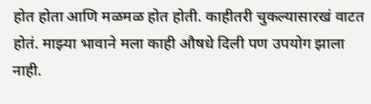होत होता आणि मळमळ होत होती. काहीतरी चुकल्यासारखं वाटत होतं. माझ्या भावाने मला काही औषधे दिली पण उपयोग झाला नाही.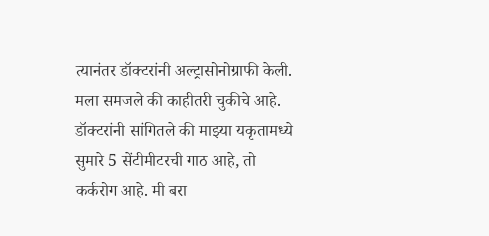त्यानंतर डॉक्टरांनी अल्ट्रासोनोग्राफी केली. मला समजले की काहीतरी चुकीचे आहे. डॉक्टरांनी सांगितले की माझ्या यकृतामध्ये सुमारे 5 सेंटीमीटरची गाठ आहे, तो कर्करोग आहे. मी बरा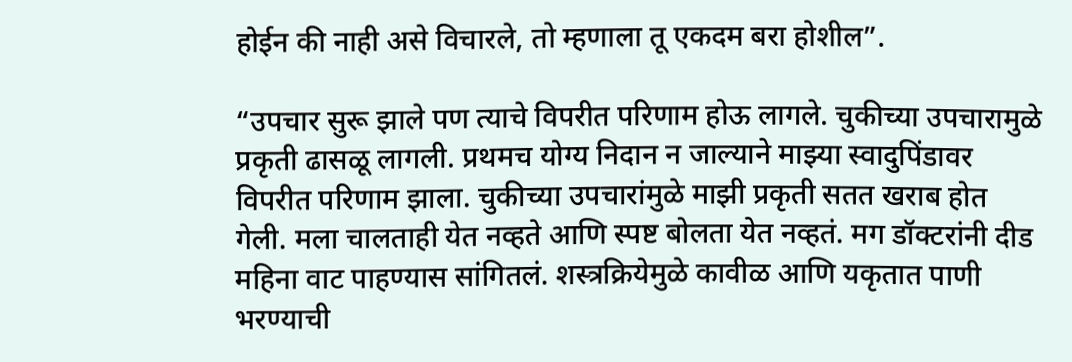होईन की नाही असे विचारले, तो म्हणाला तू एकदम बरा होशील”.

“उपचार सुरू झाले पण त्याचे विपरीत परिणाम होऊ लागले. चुकीच्या उपचारामुळे प्रकृती ढासळू लागली. प्रथमच योग्य निदान न जाल्याने माझ्या स्वादुपिंडावर विपरीत परिणाम झाला. चुकीच्या उपचारांमुळे माझी प्रकृती सतत खराब होत गेली. मला चालताही येत नव्हते आणि स्पष्ट बोलता येत नव्हतं. मग डॉक्टरांनी दीड महिना वाट पाहण्यास सांगितलं. शस्त्रक्रियेमुळे कावीळ आणि यकृतात पाणी भरण्याची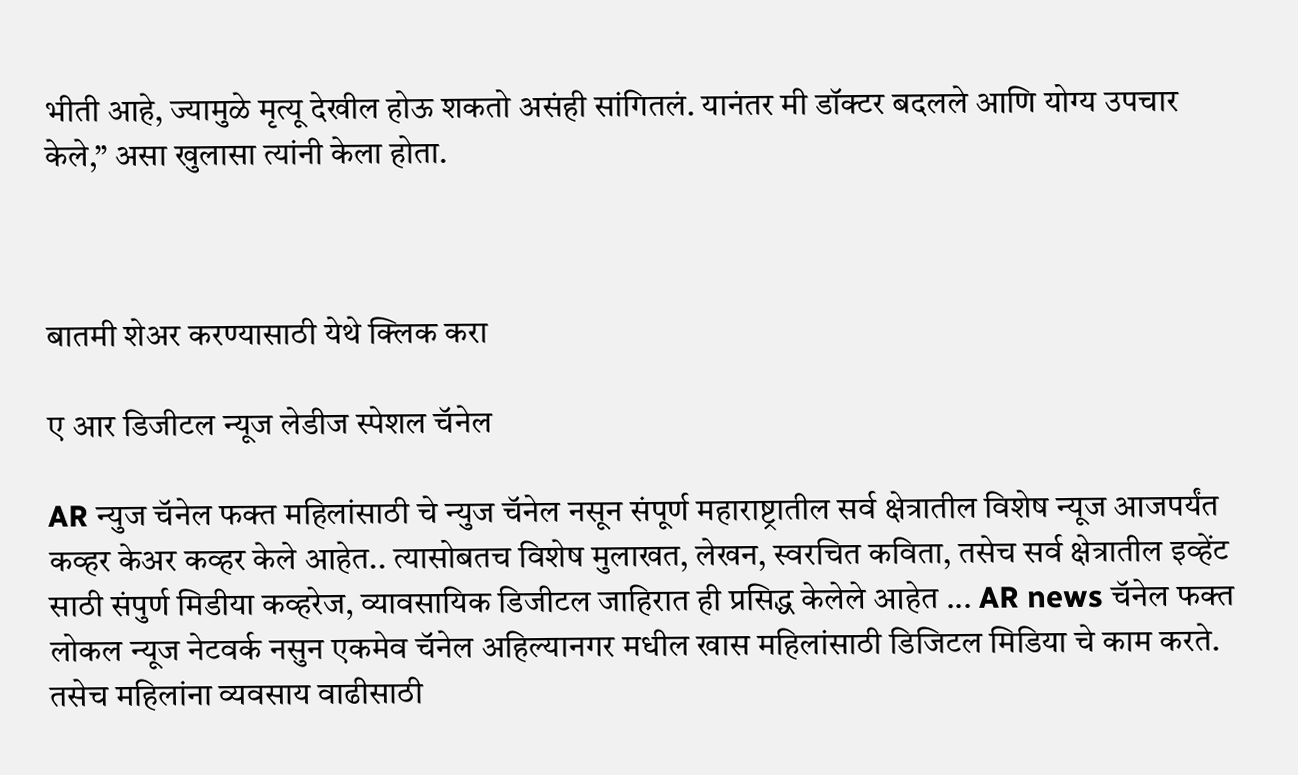भीती आहे, ज्यामुळे मृत्यू देखील होऊ शकतो असंही सांगितलं. यानंतर मी डॉक्टर बदलले आणि योग्य उपचार केले,” असा खुलासा त्यांनी केला होता.



बातमी शेअर करण्यासाठी येथे क्लिक करा

ए आर डिजीटल न्यूज लेडीज स्पेशल चॅनेल

AR न्युज चॅनेल फक्त महिलांसाठी चे न्युज चॅनेल नसून संपूर्ण महाराष्ट्रातील सर्व क्षेत्रातील विशेष न्यूज आजपर्यंत कव्हर केअर कव्हर केले आहेत.. त्यासोबतच विशेष मुलाखत, लेखन, स्वरचित कविता, तसेच सर्व क्षेत्रातील इव्हेंट साठी संपुर्ण मिडीया कव्हरेज, व्यावसायिक डिजीटल जाहिरात ही प्रसिद्ध केलेले आहेत ... AR news चॅनेल फक्त लोकल न्यूज नेटवर्क नसुन एकमेव चॅनेल अहिल्यानगर मधील खास महिलांसाठी डिजिटल मिडिया चे काम करते. तसेच महिलांना व्यवसाय वाढीसाठी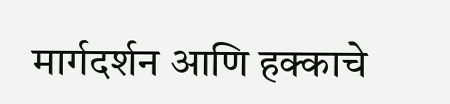मार्गदर्शन आणि हक्काचे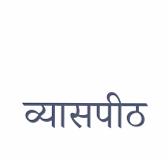व्यासपीठ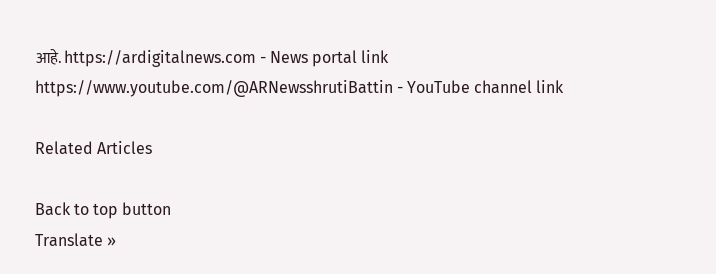आहे. https://ardigitalnews.com - News portal link https://www.youtube.com/@ARNewsshrutiBattin - YouTube channel link

Related Articles

Back to top button
Translate »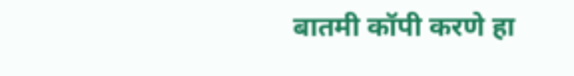बातमी कॉपी करणे हा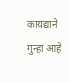कायद्याने गुन्हा आहे